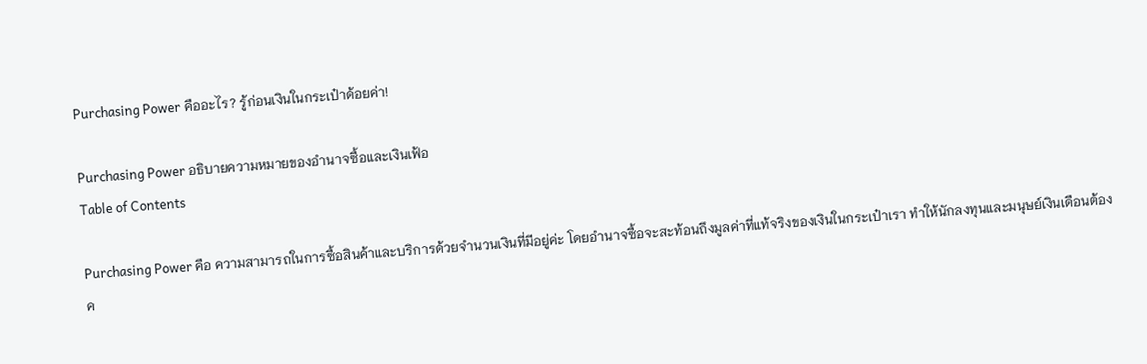Purchasing Power คืออะไร? รู้ก่อนเงินในกระเป๋าด้อยค่า!

Purchasing Power อธิบายความหมายของอำนาจซื้อและเงินเฟ้อ
Table of Contents

Purchasing Power คือ ความสามารถในการซื้อสินค้าและบริการด้วยจำนวนเงินที่มีอยู่ค่ะ โดยอำนาจซื้อจะสะท้อนถึงมูลค่าที่แท้จริงของเงินในกระเป๋าเรา ทำให้นักลงทุนและมนุษย์เงินเดือนต้องค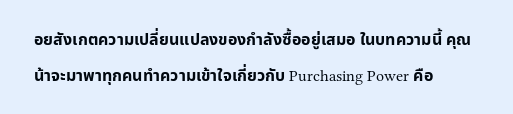อยสังเกตความเปลี่ยนแปลงของกำลังซื้ออยู่เสมอ ในบทความนี้ คุณน้าจะมาพาทุกคนทำความเข้าใจเกี่ยวกับ Purchasing Power คือ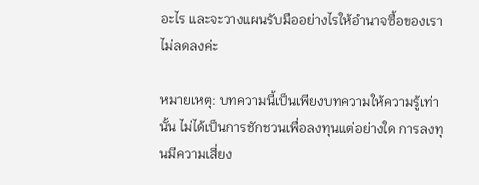อะไร และจะวางแผนรับมืออย่างไรให้อำนาจซื้อของเราไม่ลดลงค่ะ

หมายเหตุ: บทความนี้เป็นเพียงบทความให้ความรู้เท่านั้น ไม่ได้เป็นการชักชวนเพื่อลงทุนแต่อย่างใด การลงทุนมีความเสี่ยง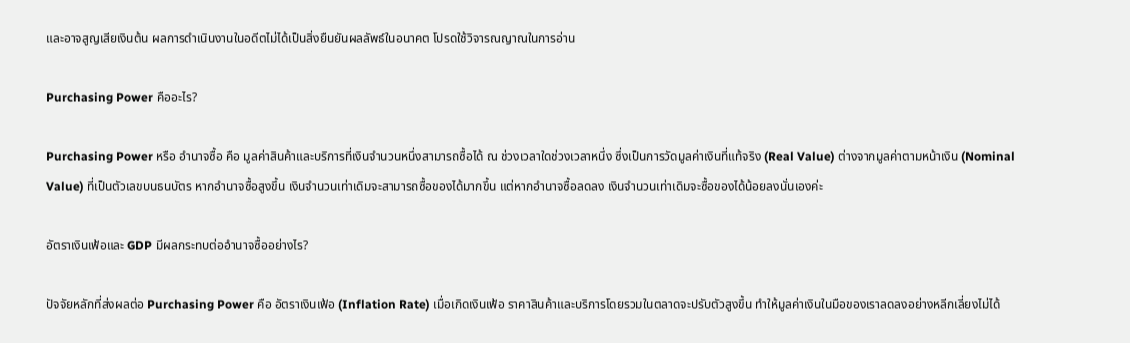และอาจสูญเสียเงินต้น ผลการดำเนินงานในอดีตไม่ได้เป็นสิ่งยืนยันผลลัพธ์ในอนาคต โปรดใช้วิจารณญาณในการอ่าน

Purchasing Power คืออะไร?

Purchasing Power หรือ อำนาจซื้อ คือ มูลค่าสินค้าและบริการที่เงินจำนวนหนึ่งสามารถซื้อได้ ณ ช่วงเวลาใดช่วงเวลาหนึ่ง ซึ่งเป็นการวัดมูลค่าเงินที่แท้จริง (Real Value) ต่างจากมูลค่าตามหน้าเงิน (Nominal Value) ที่เป็นตัวเลขบนธนบัตร หากอำนาจซื้อสูงขึ้น เงินจำนวนเท่าเดิมจะสามารถซื้อของได้มากขึ้น แต่หากอำนาจซื้อลดลง เงินจำนวนเท่าเดิมจะซื้อของได้น้อยลงนั่นเองค่ะ

อัตราเงินเฟ้อและ GDP มีผลกระทบต่ออำนาจซื้ออย่างไร?

ปัจจัยหลักที่ส่งผลต่อ Purchasing Power คือ อัตราเงินเฟ้อ (Inflation Rate) เมื่อเกิดเงินเฟ้อ ราคาสินค้าและบริการโดยรวมในตลาดจะปรับตัวสูงขึ้น ทำให้มูลค่าเงินในมือของเราลดลงอย่างหลีกเลี่ยงไม่ได้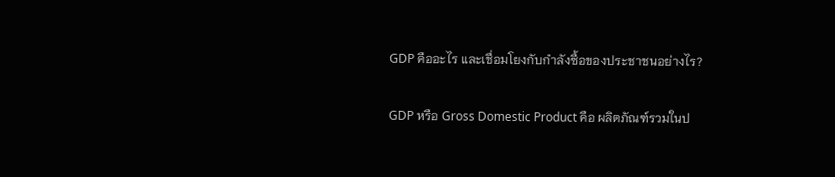GDP คืออะไร และเชื่อมโยงกับกำลังซื้อของประชาชนอย่างไร?

GDP หรือ Gross Domestic Product คือ ผลิตภัณฑ์รวมในป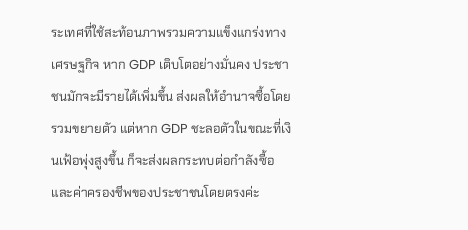ระเทศที่ใช้สะท้อนภาพรวมความแข็งแกร่งทางเศรษฐกิจ หาก GDP เติบโตอย่างมั่นคง ประชาชนมักจะมีรายได้เพิ่มขึ้น ส่งผลให้อำนาจซื้อโดยรวมขยายตัว แต่หาก GDP ชะลอตัวในขณะที่เงินเฟ้อพุ่งสูงขึ้น ก็จะส่งผลกระทบต่อกำลังซื้อและค่าครองชีพของประชาชนโดยตรงค่ะ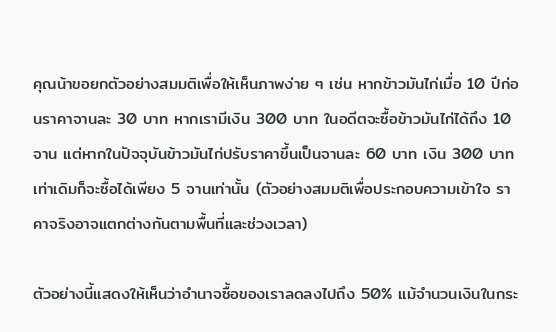คุณน้าขอยกตัวอย่างสมมติเพื่อให้เห็นภาพง่าย ๆ เช่น หากข้าวมันไก่เมื่อ 10 ปีก่อนราคาจานละ 30 บาท หากเรามีเงิน 300 บาท ในอดีตจะซื้อข้าวมันไก่ได้ถึง 10 จาน แต่หากในปัจจุบันข้าวมันไก่ปรับราคาขึ้นเป็นจานละ 60 บาท เงิน 300 บาทเท่าเดิมก็จะซื้อได้เพียง 5 จานเท่านั้น (ตัวอย่างสมมติเพื่อประกอบความเข้าใจ ราคาจริงอาจแตกต่างกันตามพื้นที่และช่วงเวลา)

ตัวอย่างนี้แสดงให้เห็นว่าอำนาจซื้อของเราลดลงไปถึง 50% แม้จำนวนเงินในกระ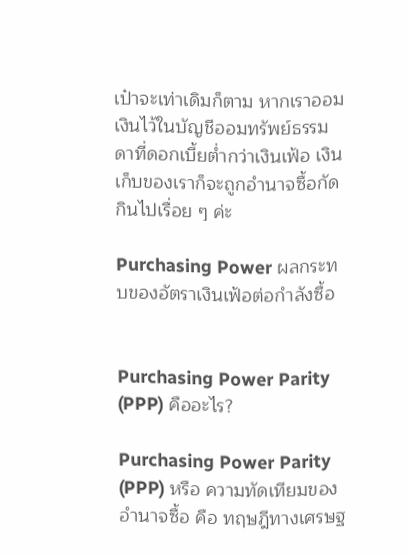เป๋าจะเท่าเดิมก็ตาม หากเราออมเงินไว้ในบัญชีออมทรัพย์ธรรมดาที่ดอกเบี้ยต่ำกว่าเงินเฟ้อ เงินเก็บของเราก็จะถูกอำนาจซื้อกัดกินไปเรื่อย ๆ ค่ะ

Purchasing Power ผลกระทบของอัตราเงินเฟ้อต่อกำลังซื้อ


Purchasing Power Parity (PPP) คืออะไร?

Purchasing Power Parity (PPP) หรือ ความทัดเทียมของอำนาจซื้อ คือ ทฤษฎีทางเศรษฐ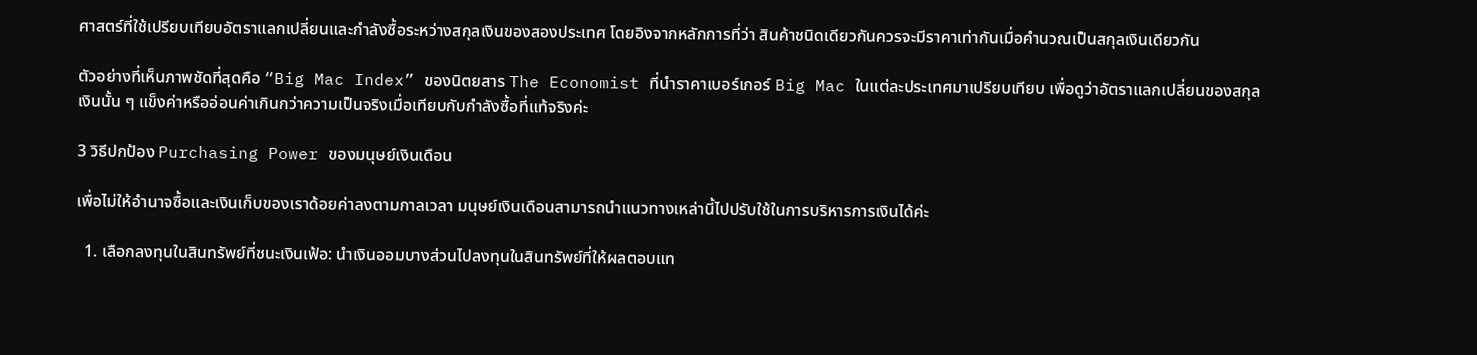ศาสตร์ที่ใช้เปรียบเทียบอัตราแลกเปลี่ยนและกำลังซื้อระหว่างสกุลเงินของสองประเทศ โดยอิงจากหลักการที่ว่า สินค้าชนิดเดียวกันควรจะมีราคาเท่ากันเมื่อคำนวณเป็นสกุลเงินเดียวกัน

ตัวอย่างที่เห็นภาพชัดที่สุดคือ “Big Mac Index” ของนิตยสาร The Economist ที่นำราคาเบอร์เกอร์ Big Mac ในแต่ละประเทศมาเปรียบเทียบ เพื่อดูว่าอัตราแลกเปลี่ยนของสกุลเงินนั้น ๆ แข็งค่าหรืออ่อนค่าเกินกว่าความเป็นจริงเมื่อเทียบกับกำลังซื้อที่แท้จริงค่ะ

3 วิธีปกป้อง Purchasing Power ของมนุษย์เงินเดือน

เพื่อไม่ให้อำนาจซื้อและเงินเก็บของเราด้อยค่าลงตามกาลเวลา มนุษย์เงินเดือนสามารถนำแนวทางเหล่านี้ไปปรับใช้ในการบริหารการเงินได้ค่ะ

  1. เลือกลงทุนในสินทรัพย์ที่ชนะเงินเฟ้อ: นำเงินออมบางส่วนไปลงทุนในสินทรัพย์ที่ให้ผลตอบแท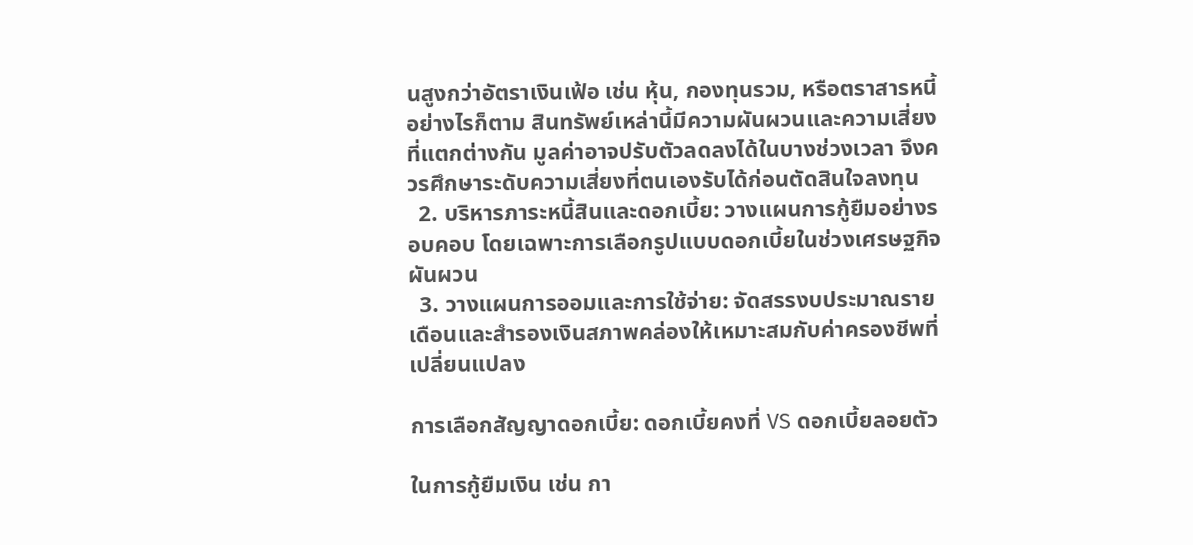นสูงกว่าอัตราเงินเฟ้อ เช่น หุ้น, กองทุนรวม, หรือตราสารหนี้ อย่างไรก็ตาม สินทรัพย์เหล่านี้มีความผันผวนและความเสี่ยงที่แตกต่างกัน มูลค่าอาจปรับตัวลดลงได้ในบางช่วงเวลา จึงควรศึกษาระดับความเสี่ยงที่ตนเองรับได้ก่อนตัดสินใจลงทุน
  2. บริหารภาระหนี้สินและดอกเบี้ย: วางแผนการกู้ยืมอย่างรอบคอบ โดยเฉพาะการเลือกรูปแบบดอกเบี้ยในช่วงเศรษฐกิจผันผวน
  3. วางแผนการออมและการใช้จ่าย: จัดสรรงบประมาณรายเดือนและสำรองเงินสภาพคล่องให้เหมาะสมกับค่าครองชีพที่เปลี่ยนแปลง

การเลือกสัญญาดอกเบี้ย: ดอกเบี้ยคงที่ VS ดอกเบี้ยลอยตัว

ในการกู้ยืมเงิน เช่น กา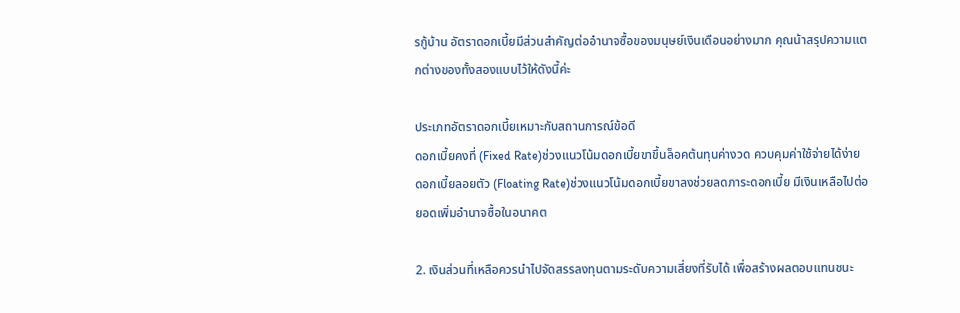รกู้บ้าน อัตราดอกเบี้ยมีส่วนสำคัญต่ออำนาจซื้อของมนุษย์เงินเดือนอย่างมาก คุณน้าสรุปความแตกต่างของทั้งสองแบบไว้ให้ดังนี้ค่ะ

ประเภทอัตราดอกเบี้ยเหมาะกับสถานการณ์ข้อดี
ดอกเบี้ยคงที่ (Fixed Rate)ช่วงแนวโน้มดอกเบี้ยขาขึ้นล็อคต้นทุนค่างวด ควบคุมค่าใช้จ่ายได้ง่าย
ดอกเบี้ยลอยตัว (Floating Rate)ช่วงแนวโน้มดอกเบี้ยขาลงช่วยลดภาระดอกเบี้ย มีเงินเหลือไปต่อยอดเพิ่มอำนาจซื้อในอนาคต

2. เงินส่วนที่เหลือควรนำไปจัดสรรลงทุนตามระดับความเสี่ยงที่รับได้ เพื่อสร้างผลตอบแทนชนะ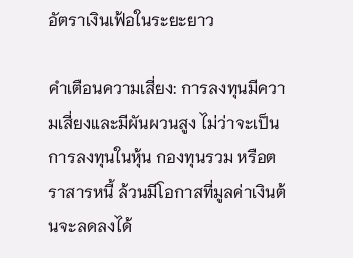อัตราเงินเฟ้อในระยะยาว

คำเตือนความเสี่ยง: การลงทุนมีความเสี่ยงและมีผันผวนสูง ไม่ว่าจะเป็นการลงทุนในหุ้น กองทุนรวม หรือตราสารหนี้ ล้วนมีโอกาสที่มูลค่าเงินต้นจะลดลงได้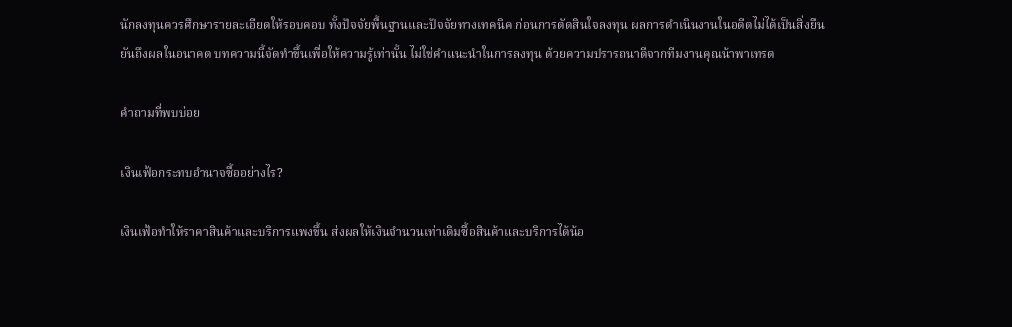นักลงทุนควรศึกษารายละเอียดให้รอบคอบ ทั้งปัจจัยพื้นฐานและปัจจัยทางเทคนิค ก่อนการตัดสินใจลงทุน ผลการดำเนินงานในอดีตไม่ได้เป็นสิ่งยืนยันถึงผลในอนาคต บทความนี้จัดทำขึ้นเพื่อให้ความรู้เท่านั้น ไม่ใช่คำแนะนำในการลงทุน ด้วยความปรารถนาดีจากทีมงานคุณน้าพาเทรด

คำถามที่พบบ่อย

เงินเฟ้อกระทบอำนาจซื้ออย่างไร?

เงินเฟ้อทำให้ราคาสินค้าและบริการแพงขึ้น ส่งผลให้เงินจำนวนเท่าเดิมซื้อสินค้าและบริการได้น้อ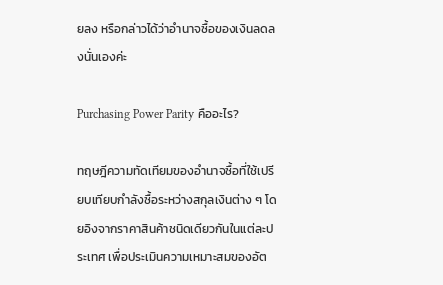ยลง หรือกล่าวได้ว่าอำนาจซื้อของเงินลดลงนั่นเองค่ะ

Purchasing Power Parity คืออะไร?

ทฤษฎีความทัดเทียมของอำนาจซื้อที่ใช้เปรียบเทียบกำลังซื้อระหว่างสกุลเงินต่าง ๆ โดยอิงจากราคาสินค้าชนิดเดียวกันในแต่ละประเทศ เพื่อประเมินความเหมาะสมของอัต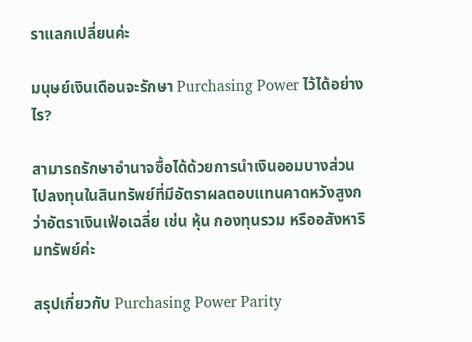ราแลกเปลี่ยนค่ะ

มนุษย์เงินเดือนจะรักษา Purchasing Power ไว้ได้อย่างไร?

สามารถรักษาอำนาจซื้อได้ด้วยการนำเงินออมบางส่วนไปลงทุนในสินทรัพย์ที่มีอัตราผลตอบแทนคาดหวังสูงกว่าอัตราเงินเฟ้อเฉลี่ย เช่น หุ้น กองทุนรวม หรืออสังหาริมทรัพย์ค่ะ

สรุปเกี่ยวกับ Purchasing Power Parity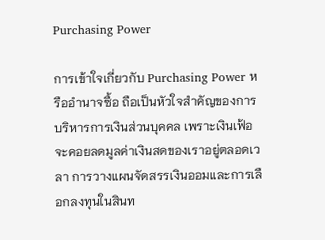Purchasing Power

การเข้าใจเกี่ยวกับ Purchasing Power หรืออำนาจซื้อ ถือเป็นหัวใจสำคัญของการบริหารการเงินส่วนบุคคล เพราะเงินเฟ้อจะคอยลดมูลค่าเงินสดของเราอยู่ตลอดเวลา การวางแผนจัดสรรเงินออมและการเลือกลงทุนในสินท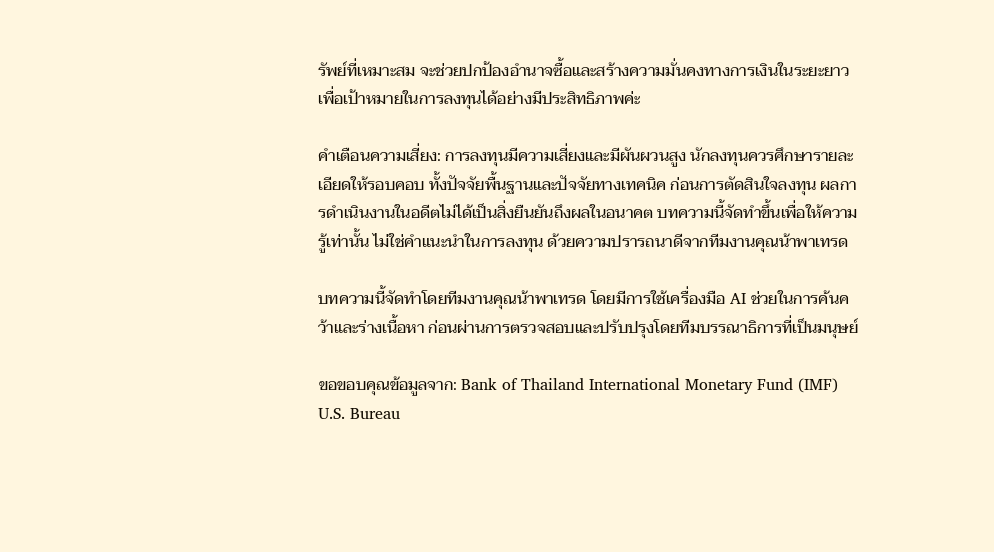รัพย์ที่เหมาะสม จะช่วยปกป้องอำนาจซื้อและสร้างความมั่นคงทางการเงินในระยะยาว เพื่อเป้าหมายในการลงทุนได้อย่างมีประสิทธิภาพค่ะ

คำเตือนความเสี่ยง: การลงทุนมีความเสี่ยงและมีผันผวนสูง นักลงทุนควรศึกษารายละเอียดให้รอบคอบ ทั้งปัจจัยพื้นฐานและปัจจัยทางเทคนิค ก่อนการตัดสินใจลงทุน ผลการดำเนินงานในอดีตไม่ได้เป็นสิ่งยืนยันถึงผลในอนาคต บทความนี้จัดทำขึ้นเพื่อให้ความรู้เท่านั้น ไม่ใช่คำแนะนำในการลงทุน ด้วยความปรารถนาดีจากทีมงานคุณน้าพาเทรด

บทความนี้จัดทำโดยทีมงานคุณน้าพาเทรด โดยมีการใช้เครื่องมือ AI ช่วยในการค้นคว้าและร่างเนื้อหา ก่อนผ่านการตรวจสอบและปรับปรุงโดยทีมบรรณาธิการที่เป็นมนุษย์

ขอขอบคุณข้อมูลจาก: Bank of Thailand International Monetary Fund (IMF) U.S. Bureau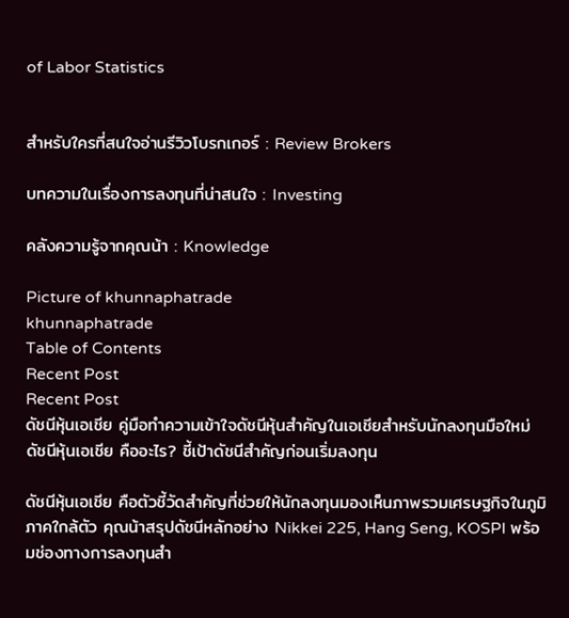of Labor Statistics


สำหรับใครที่สนใจอ่านรีวิวโบรกเกอร์ : Review Brokers

บทความในเรื่องการลงทุนที่น่าสนใจ : Investing

คลังความรู้จากคุณน้า : Knowledge

Picture of khunnaphatrade
khunnaphatrade
Table of Contents
Recent Post
Recent Post
ดัชนีหุ้นเอเชีย คู่มือทำความเข้าใจดัชนีหุ้นสำคัญในเอเชียสำหรับนักลงทุนมือใหม่
ดัชนีหุ้นเอเชีย คืออะไร? ชี้เป้าดัชนีสำคัญก่อนเริ่มลงทุน

ดัชนีหุ้นเอเชีย คือตัวชี้วัดสำคัญที่ช่วยให้นักลงทุนมองเห็นภาพรวมเศรษฐกิจในภูมิภาคใกล้ตัว คุณน้าสรุปดัชนีหลักอย่าง Nikkei 225, Hang Seng, KOSPI พร้อมช่องทางการลงทุนสำ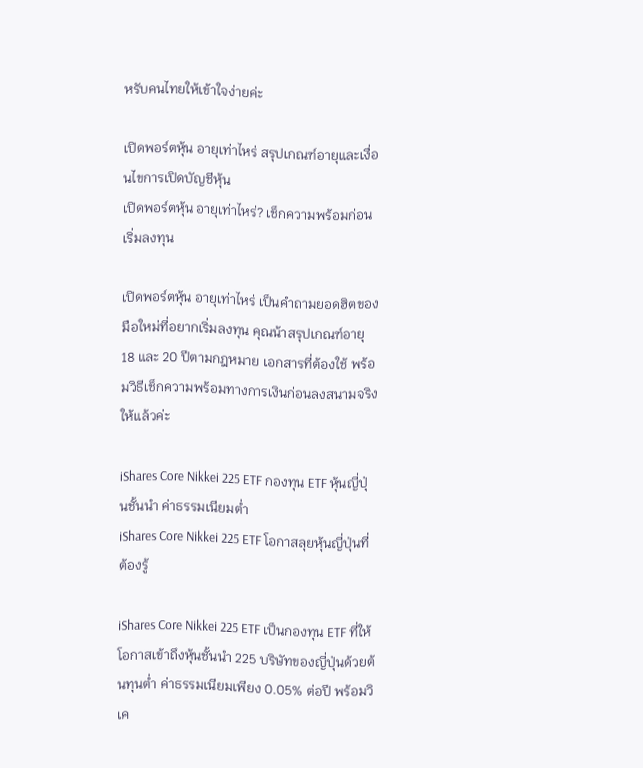หรับคนไทยให้เข้าใจง่ายค่ะ

เปิดพอร์ตหุ้น อายุเท่าไหร่ สรุปเกณฑ์อายุและเงื่อนไขการเปิดบัญชีหุ้น
เปิดพอร์ตหุ้น อายุเท่าไหร่? เช็กความพร้อมก่อนเริ่มลงทุน

เปิดพอร์ตหุ้น อายุเท่าไหร่ เป็นคำถามยอดฮิตของมือใหม่ที่อยากเริ่มลงทุน คุณน้าสรุปเกณฑ์อายุ 18 และ 20 ปีตามกฎหมาย เอกสารที่ต้องใช้ พร้อมวิธีเช็กความพร้อมทางการเงินก่อนลงสนามจริงให้แล้วค่ะ

iShares Core Nikkei 225 ETF กองทุน ETF หุ้นญี่ปุ่นชั้นนำ ค่าธรรมเนียมต่ำ
iShares Core Nikkei 225 ETF โอกาสลุยหุ้นญี่ปุ่นที่ต้องรู้

iShares Core Nikkei 225 ETF เป็นกองทุน ETF ที่ให้โอกาสเข้าถึงหุ้นชั้นนำ 225 บริษัทของญี่ปุ่นด้วยต้นทุนต่ำ ค่าธรรมเนียมเพียง 0.05% ต่อปี พร้อมวิเค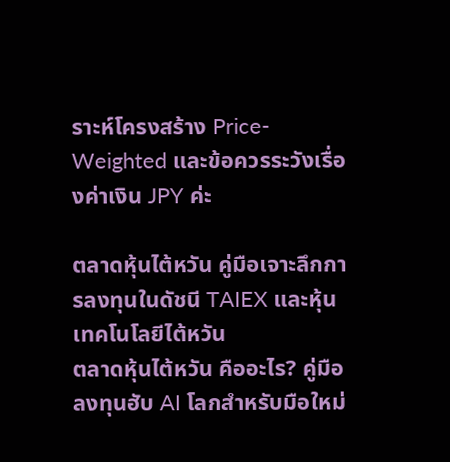ราะห์โครงสร้าง Price-Weighted และข้อควรระวังเรื่องค่าเงิน JPY ค่ะ

ตลาดหุ้นไต้หวัน คู่มือเจาะลึกการลงทุนในดัชนี TAIEX และหุ้นเทคโนโลยีไต้หวัน
ตลาดหุ้นไต้หวัน คืออะไร? คู่มือลงทุนฮับ AI โลกสำหรับมือใหม่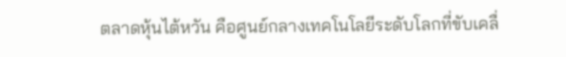ตลาดหุ้นไต้หวัน คือศูนย์กลางเทคโนโลยีระดับโลกที่ขับเคลื่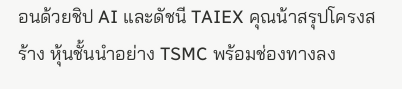อนด้วยชิป AI และดัชนี TAIEX คุณน้าสรุปโครงสร้าง หุ้นชั้นนำอย่าง TSMC พร้อมช่องทางลง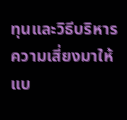ทุนและวิธีบริหารความเสี่ยงมาให้แบ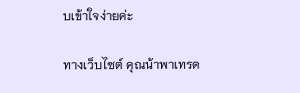บเข้าใจง่ายค่ะ

ทางเว็บไซต์ คุณน้าพาเทรด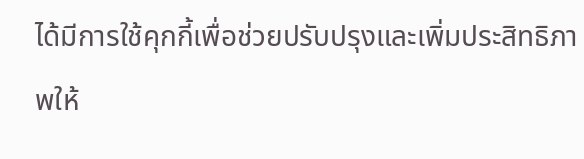ได้มีการใช้คุกกี้เพื่อช่วยปรับปรุงและเพิ่มประสิทธิภาพให้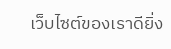เว็บไซต์ของเราดียิ่ง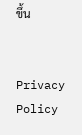ขึ้น


Privacy Policy